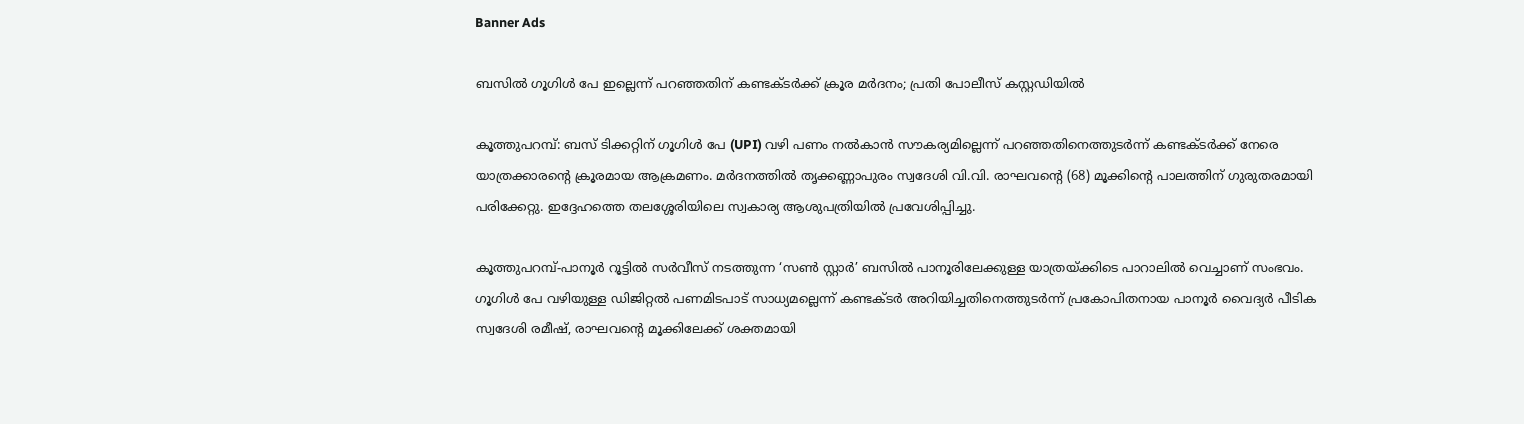Banner Ads

ബസിൽ ഗൂഗിൾ പേ ഇല്ലെന്ന് പറഞ്ഞതിന് കണ്ടക്ടർക്ക് ക്രൂര മർദനം; പ്രതി പോലീസ് കസ്റ്റഡിയിൽ

കൂത്തുപറമ്പ്: ബസ് ടിക്കറ്റിന് ഗൂഗിൾ പേ (UPI) വഴി പണം നൽകാൻ സൗകര്യമില്ലെന്ന് പറഞ്ഞതിനെത്തുടർന്ന് കണ്ടക്ടർക്ക് നേരെ യാത്രക്കാരന്റെ ക്രൂരമായ ആക്രമണം. മർദനത്തിൽ തൃക്കണ്ണാപുരം സ്വദേശി വി.വി. രാഘവന്റെ (68) മൂക്കിന്റെ പാലത്തിന് ഗുരുതരമായി പരിക്കേറ്റു. ഇദ്ദേഹത്തെ തലശ്ശേരിയിലെ സ്വകാര്യ ആശുപത്രിയിൽ പ്രവേശിപ്പിച്ചു.

കൂത്തുപറമ്പ്-പാനൂർ റൂട്ടിൽ സർവീസ് നടത്തുന്ന ‘സൺ സ്റ്റാർ’ ബസിൽ പാനൂരിലേക്കുള്ള യാത്രയ്ക്കിടെ പാറാലിൽ വെച്ചാണ് സംഭവം. ഗൂഗിൾ പേ വഴിയുള്ള ഡിജിറ്റൽ പണമിടപാട് സാധ്യമല്ലെന്ന് കണ്ടക്ടർ അറിയിച്ചതിനെത്തുടർന്ന് പ്രകോപിതനായ പാനൂർ വൈദ്യർ പീടിക സ്വദേശി രമീഷ്, രാഘവന്റെ മൂക്കിലേക്ക് ശക്തമായി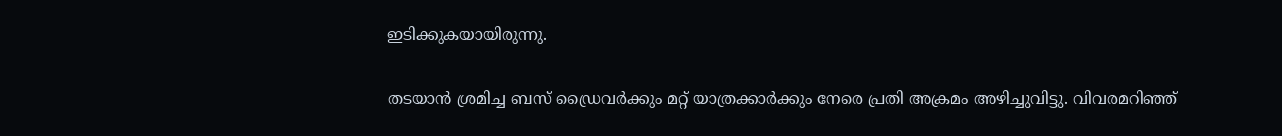ഇടിക്കുകയായിരുന്നു.

തടയാൻ ശ്രമിച്ച ബസ് ഡ്രൈവർക്കും മറ്റ് യാത്രക്കാർക്കും നേരെ പ്രതി അക്രമം അഴിച്ചുവിട്ടു. വിവരമറിഞ്ഞ്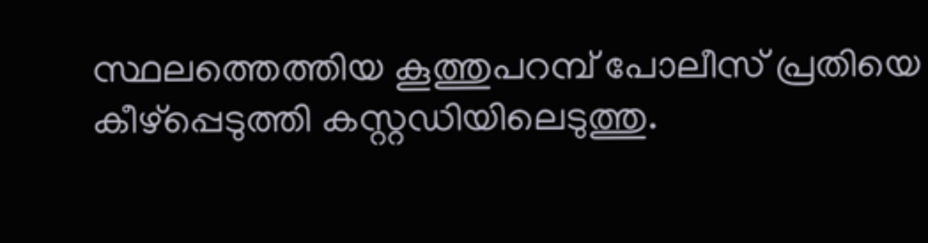സ്ഥലത്തെത്തിയ കൂത്തുപറമ്പ് പോലീസ് പ്രതിയെ കീഴ്പ്പെടുത്തി കസ്റ്റഡിയിലെടുത്തു.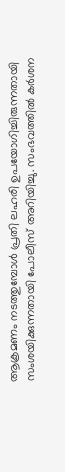ആക്രമണം നടത്തുമ്പോൾ പ്രതി ലഹരി ഉപയോഗിച്ചിരുന്നതായി സംശയിക്കുന്നതായി പോലീസ് അറിയിച്ചു. സംഭവത്തിൽ കർശന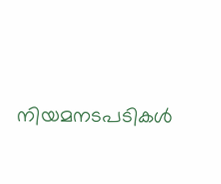നിയമനടപടികൾ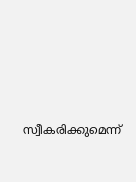സ്വീകരിക്കുമെന്ന്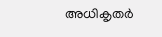അധികൃതർ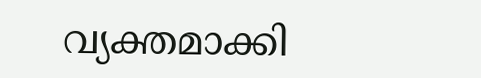വ്യക്തമാക്കി